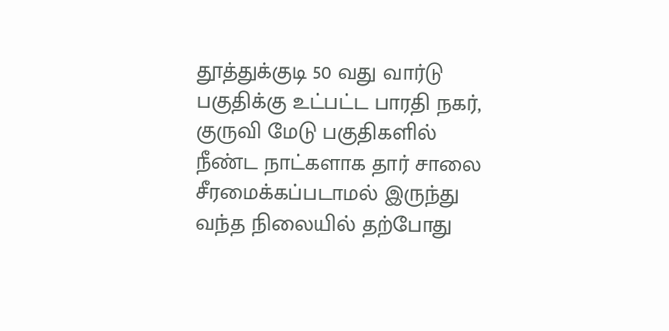தூத்துக்குடி 50 வது வார்டு பகுதிக்கு உட்பட்ட பாரதி நகர், குருவி மேடு பகுதிகளில் நீண்ட நாட்களாக தார் சாலை சீரமைக்கப்படாமல் இருந்து வந்த நிலையில் தற்போது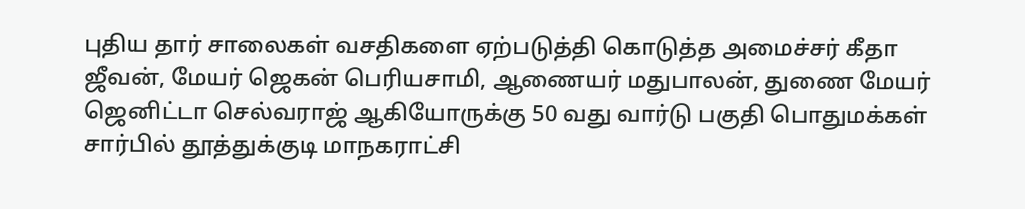புதிய தார் சாலைகள் வசதிகளை ஏற்படுத்தி கொடுத்த அமைச்சர் கீதா ஜீவன், மேயர் ஜெகன் பெரியசாமி, ஆணையர் மதுபாலன், துணை மேயர் ஜெனிட்டா செல்வராஜ் ஆகியோருக்கு 50 வது வார்டு பகுதி பொதுமக்கள் சார்பில் தூத்துக்குடி மாநகராட்சி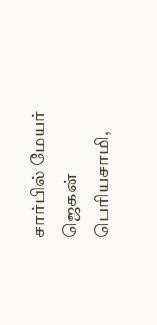சார்பில் மேயர் ஜெகன் பெரியசாமி,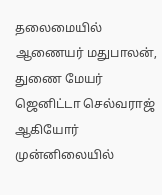தலைமையில் ஆணையர் மதுபாலன், துணை மேயர் ஜெனிட்டா செல்வராஜ் ஆகியோர் முன்னிலையில்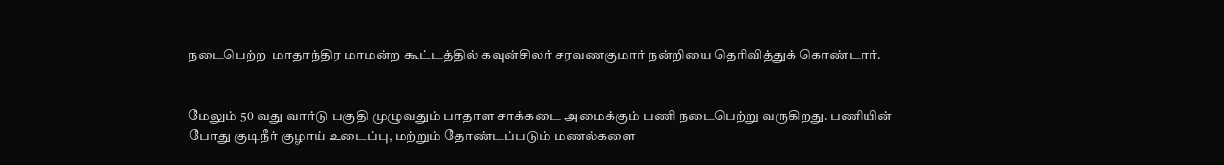நடைபெற்ற  மாதாந்திர மாமன்ற கூட்டத்தில் கவுன்சிலர் சரவணகுமார் நன்றியை தெரிவித்துக் கொண்டார்.


மேலும் 50 வது வார்டு பகுதி முழுவதும் பாதாள சாக்கடை அமைக்கும் பணி நடைபெற்று வருகிறது. பணியின் போது குடிநீர் குழாய் உடைப்பு, மற்றும் தோண்டப்படும் மணல்களை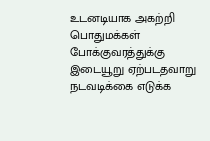உடனடியாக அகற்றி பொதுமக்கள் போக்குவரத்துக்கு இடையூறு ஏற்படதவாறு நடவடிக்கை எடுக்க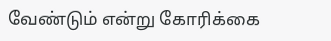வேண்டும் என்று கோரிக்கை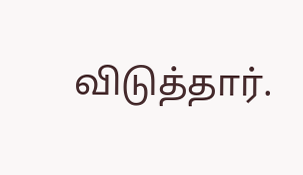விடுத்தார்.